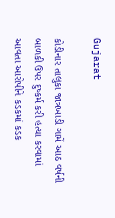Gujarat

કોડીનાર તાલુકા જાત્રખાડી ગામેં આઠ વર્ષની બાળકી ઉપર દુષ્કર્મ કરી હત્યા કરવામાં આવતા આરોપીને કડકમાં કડક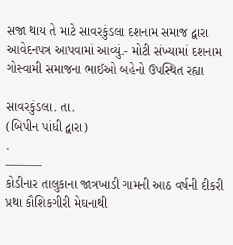સજા થાય તે માટે સાવરકુંડલા દશનામ સમાજ દ્વારા આવેદનપત્ર આપવામાં આવ્યું.- મોટી સંખ્યામાં દશનામ ગોસ્વામી સમાજના ભાઈઓ બહેનો ઉપસ્થિત રહ્યા

સાવરકુંડલા. તા.
(બિપીન પાંધી દ્વારા)
.
———
કોડીનાર તાલુકાના જાત્રખાડી ગામની આઠ વર્ષની દીકરી પ્રથા કૌશિકગીરી મેઘનાથી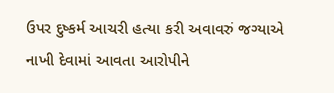ઉપર દુષ્કર્મ આચરી હત્યા કરી અવાવરું જગ્યાએ નાખી દેવામાં આવતા આરોપીને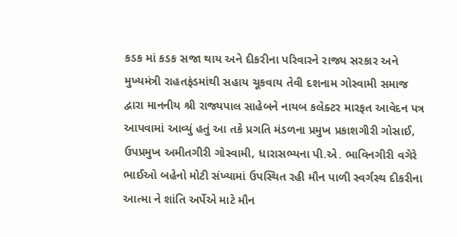કડક માં કડક સજા થાય અને દીકરીના પરિવારને રાજ્ય સરકાર અને મુખ્યમંત્રી રાહતફંડમાંથી સહાય ચૂકવાય તેવી દશનામ ગોસ્વામી સમાજ દ્વારા માનનીય શ્રી રાજ્યપાલ સાહેબને નાયબ કલેક્ટર મારફત આવેદન પત્ર આપવામાં આવ્યું હતું આ તકે પ્રગતિ મંડળના પ્રમુખ પ્રકાશગીરી ગોસાઈ, ઉપપ્રમુખ અમીતગીરી ગોસ્વામી, ધારાસભ્યના પી.એ. ભાવિનગીરી વગેરે ભાઈઓ બહેનો મોટી સંખ્યામાં ઉપસ્થિત રહી મૌન પાળી સ્વર્ગસ્થ દીકરીના આત્મા ને શાંતિ અર્પેએ માટે મૌન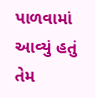પાળવામાં આવ્યું હતું તેમ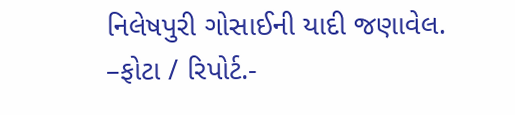નિલેષપુરી ગોસાઈની યાદી જણાવેલ.
–ફોટા / રિપોર્ટ.-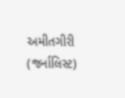અમીતગીરી (જર્નાલિસ્ટ)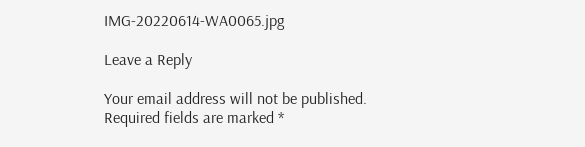IMG-20220614-WA0065.jpg

Leave a Reply

Your email address will not be published. Required fields are marked *